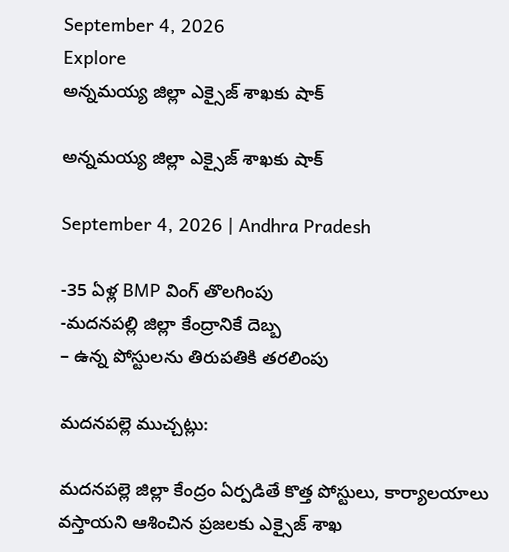September 4, 2026
Explore
అన్నమయ్య జిల్లా ఎక్సైజ్ శాఖకు షాక్

అన్నమయ్య జిల్లా ఎక్సైజ్ శాఖకు షాక్

September 4, 2026 | Andhra Pradesh

-35 ఏళ్ల BMP వింగ్ తొలగింపు
-మదనపల్లి జిల్లా కేంద్రానికే దెబ్బ
– ఉన్న పోస్టులను తిరుపతికి తరలింపు

మదనపల్లె ముచ్చట్లు:

మదనపల్లె జిల్లా కేంద్రం ఏర్పడితే కొత్త పోస్టులు, కార్యాలయాలు వస్తాయని ఆశించిన ప్రజలకు ఎక్సైజ్ శాఖ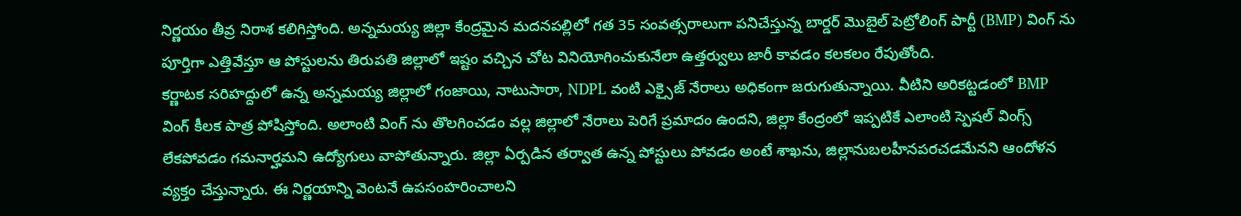నిర్ణయం తీవ్ర నిరాశ కలిగిస్తోంది. అన్నమయ్య జిల్లా కేంద్రమైన మదనపల్లిలో గత 35 సంవత్సరాలుగా పనిచేస్తున్న బార్డర్ మొబైల్ పెట్రోలింగ్ పార్టీ (BMP) వింగ్ ను పూర్తిగా ఎత్తివేస్తూ ఆ పోస్టులను తిరుపతి జిల్లాలో ఇష్టం వచ్చిన చోట వినియోగించుకునేలా ఉత్తర్వులు జారీ కావడం కలకలం రేపుతోంది.
కర్ణాటక సరిహద్దులో ఉన్న అన్నమయ్య జిల్లాలో గంజాయి, నాటుసారా, NDPL వంటి ఎక్సైజ్ నేరాలు అధికంగా జరుగుతున్నాయి. వీటిని అరికట్టడంలో BMP వింగ్ కీలక పాత్ర పోషిస్తోంది. అలాంటి వింగ్ ను తొలగించడం వల్ల జిల్లాలో నేరాలు పెరిగే ప్రమాదం ఉందని, జిల్లా కేంద్రంలో ఇప్పటికే ఎలాంటి స్పెషల్ వింగ్స్ లేకపోవడం గమనార్హమని ఉద్యోగులు వాపోతున్నారు. జిల్లా ఏర్పడిన తర్వాత ఉన్న పోస్టులు పోవడం అంటే శాఖను, జిల్లానుబలహీనపరచడమేనని ఆందోళన వ్యక్తం చేస్తున్నారు. ఈ నిర్ణయాన్ని వెంటనే ఉపసంహరించాలని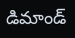డిమాండ్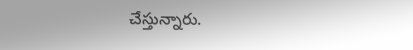చేస్తున్నారు.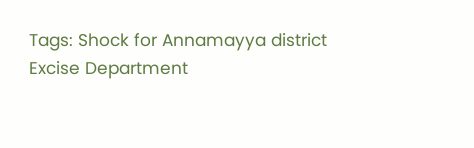Tags: Shock for Annamayya district Excise Department